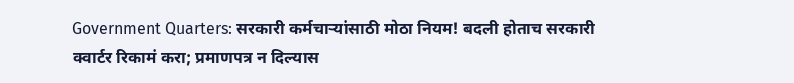Government Quarters: सरकारी कर्मचाऱ्यांसाठी मोठा नियम! बदली होताच सरकारी क्वार्टर रिकामं करा; प्रमाणपत्र न दिल्यास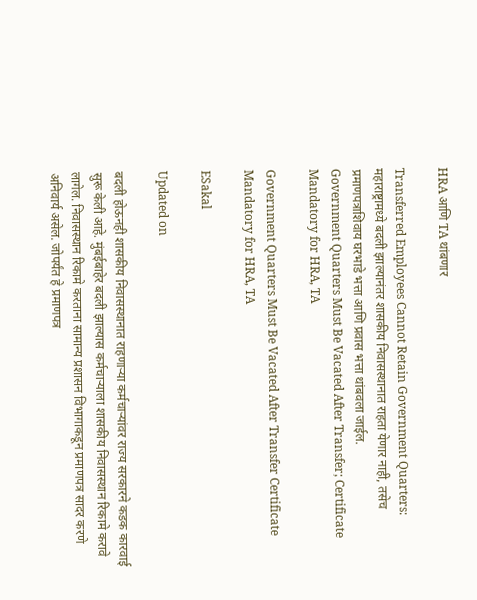HRA आणि TA थांबणार

Transferred Employees Cannot Retain Government Quarters: महाराष्ट्रामध्ये बदली झाल्यानंतर शासकीय निवासस्थानात राहता येणार नाही, तसेच प्रमाणपत्राशिवाय घरभाडे भत्ता आणि प्रवास भत्ता थांबवला जाईल.
Government Quarters Must Be Vacated After Transfer; Certificate Mandatory for HRA, TA

Government Quarters Must Be Vacated After Transfer Certificate Mandatory for HRA, TA

ESakal

Updated on

बदली होऊनही शासकीय निवासस्थानात राहणाऱ्या कर्मचाऱ्यांवर राज्य सरकारने कडक कारवाई सुरू केली आहे. मुंबईबाहेर बदली झाल्यास कर्मचाऱ्याला शासकीय निवासस्थान रिकामे करावे लागेल. निवासस्थान रिकामे करताना सामान्य प्रशासन विभागाकडून प्रमाणपत्र सादर करणे अनिवार्य असेल. जोपर्यंत हे प्रमाणपत्र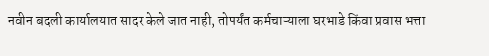नवीन बदली कार्यालयात सादर केले जात नाही, तोपर्यंत कर्मचाऱ्याला घरभाडे किंवा प्रवास भत्ता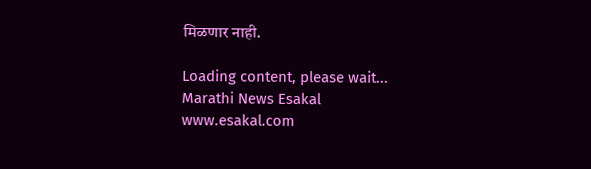मिळणार नाही.

Loading content, please wait...
Marathi News Esakal
www.esakal.com